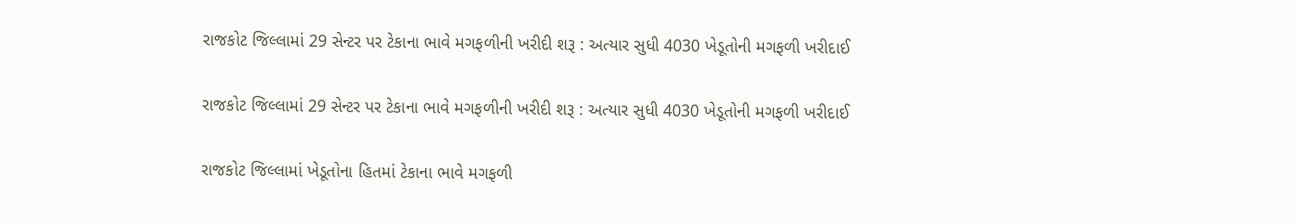રાજકોટ જિલ્લામાં 29 સેન્ટર પર ટેકાના ભાવે મગફળીની ખરીદી શરૂ : અત્યાર સુધી 4030 ખેડૂતોની મગફળી ખરીદાઈ

રાજકોટ જિલ્લામાં 29 સેન્ટર પર ટેકાના ભાવે મગફળીની ખરીદી શરૂ : અત્યાર સુધી 4030 ખેડૂતોની મગફળી ખરીદાઈ

રાજકોટ જિલ્લામાં ખેડૂતોના હિતમાં ટેકાના ભાવે મગફળી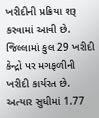ખરીદીની પ્રક્રિયા શરૂ કરવામાં આવી છે. જિલ્લામાં કુલ 29 ખરીદી કેન્દ્રો પર મગફળીની ખરીદી કાર્યરત છે. અત્યાર સુધીમાં 1.77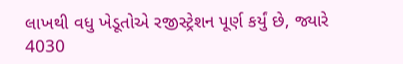લાખથી વધુ ખેડૂતોએ રજીસ્ટ્રેશન પૂર્ણ કર્યું છે, જ્યારે 4030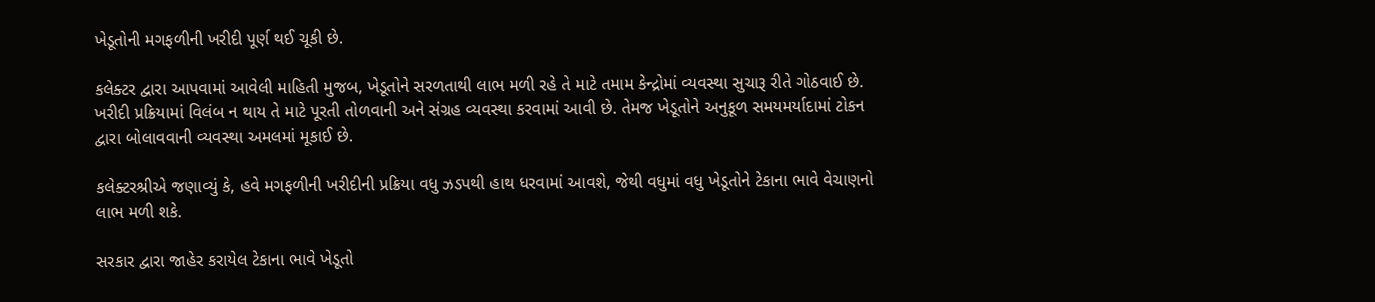ખેડૂતોની મગફળીની ખરીદી પૂર્ણ થઈ ચૂકી છે.

કલેક્ટર દ્વારા આપવામાં આવેલી માહિતી મુજબ, ખેડૂતોને સરળતાથી લાભ મળી રહે તે માટે તમામ કેન્દ્રોમાં વ્યવસ્થા સુચારૂ રીતે ગોઠવાઈ છે. ખરીદી પ્રક્રિયામાં વિલંબ ન થાય તે માટે પૂરતી તોળવાની અને સંગ્રહ વ્યવસ્થા કરવામાં આવી છે. તેમજ ખેડૂતોને અનુકૂળ સમયમર્યાદામાં ટોકન દ્વારા બોલાવવાની વ્યવસ્થા અમલમાં મૂકાઈ છે.

કલેક્ટરશ્રીએ જણાવ્યું કે, હવે મગફળીની ખરીદીની પ્રક્રિયા વધુ ઝડપથી હાથ ધરવામાં આવશે, જેથી વધુમાં વધુ ખેડૂતોને ટેકાના ભાવે વેચાણનો લાભ મળી શકે.

સરકાર દ્વારા જાહેર કરાયેલ ટેકાના ભાવે ખેડૂતો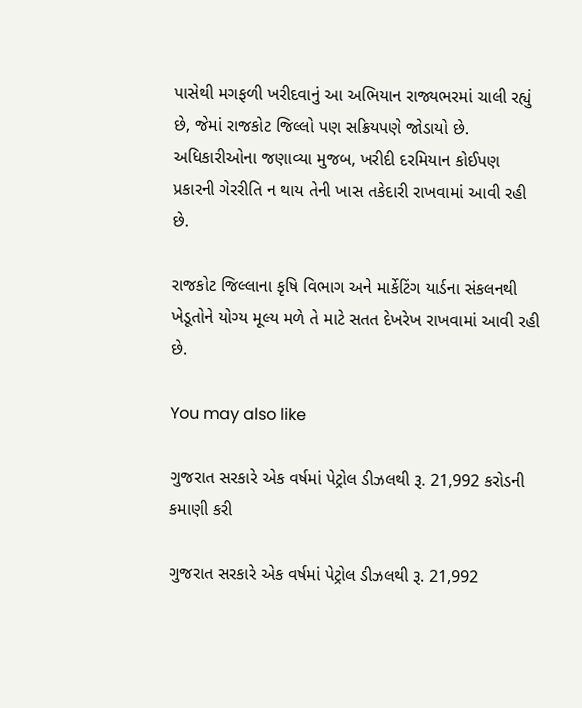પાસેથી મગફળી ખરીદવાનું આ અભિયાન રાજ્યભરમાં ચાલી રહ્યું છે, જેમાં રાજકોટ જિલ્લો પણ સક્રિયપણે જોડાયો છે. અધિકારીઓના જણાવ્યા મુજબ, ખરીદી દરમિયાન કોઈપણ પ્રકારની ગેરરીતિ ન થાય તેની ખાસ તકેદારી રાખવામાં આવી રહી છે.

રાજકોટ જિલ્લાના કૃષિ વિભાગ અને માર્કેટિંગ યાર્ડના સંકલનથી ખેડૂતોને યોગ્ય મૂલ્ય મળે તે માટે સતત દેખરેખ રાખવામાં આવી રહી છે.

You may also like

ગુજરાત સરકારે એક વર્ષમાં પેટ્રોલ ડીઝલથી રૂ. 21,992 કરોડની કમાણી કરી

ગુજરાત સરકારે એક વર્ષમાં પેટ્રોલ ડીઝલથી રૂ. 21,992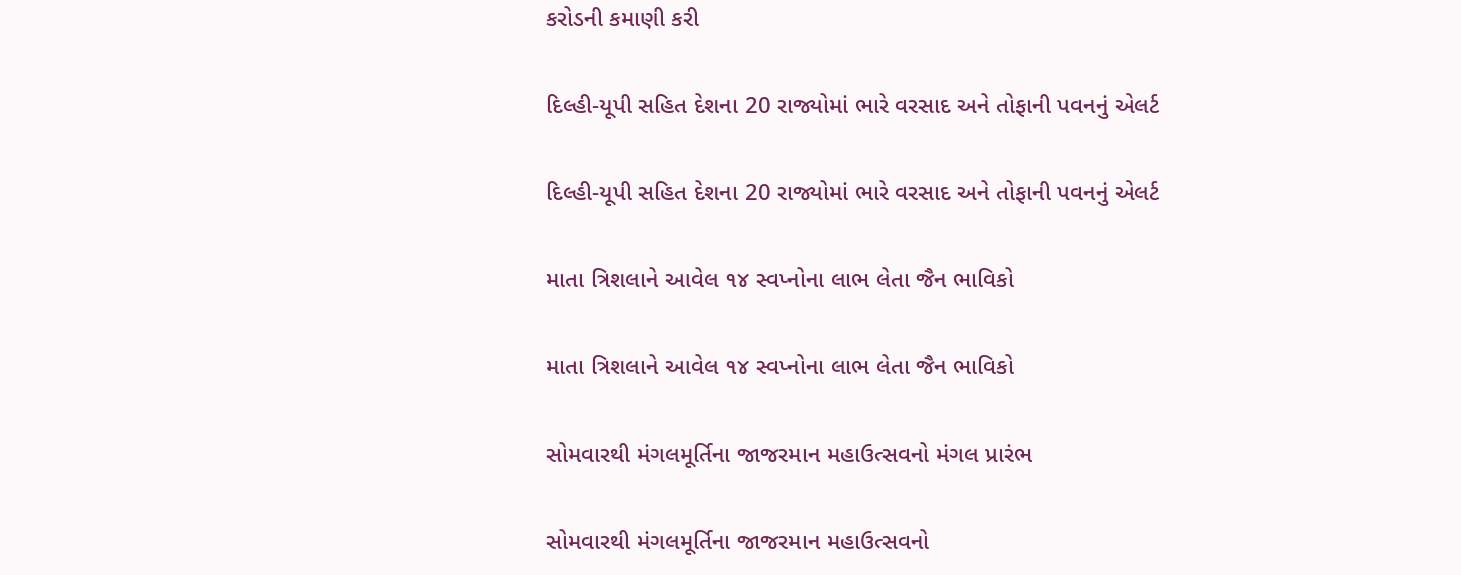કરોડની કમાણી કરી

દિલ્હી-યૂપી સહિત દેશના 20 રાજ્યોમાં ભારે વરસાદ અને તોફાની પવનનું એલર્ટ

દિલ્હી-યૂપી સહિત દેશના 20 રાજ્યોમાં ભારે વરસાદ અને તોફાની પવનનું એલર્ટ

માતા ત્રિશલાને આવેલ ૧૪ સ્વપ્નોના લાભ લેતા જૈન ભાવિકો

માતા ત્રિશલાને આવેલ ૧૪ સ્વપ્નોના લાભ લેતા જૈન ભાવિકો

સોમવારથી મંગલમૂર્તિના જાજરમાન મહાઉત્સવનો મંગલ પ્રારંભ

સોમવારથી મંગલમૂર્તિના જાજરમાન મહાઉત્સવનો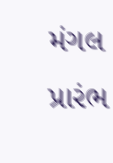મંગલ પ્રારંભ